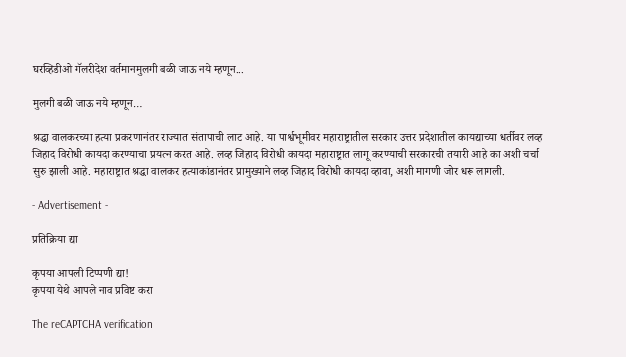घरव्हिडीओ गॅलरीदेश वर्तमानमुलगी बळी जाऊ नये म्हणून...

मुलगी बळी जाऊ नये म्हणून…

श्रद्धा वालकरच्या हत्या प्रकरणानंतर राज्यात संतापाची लाट आहे. या पार्श्वभूमीवर महाराष्ट्रातील सरकार उत्तर प्रदेशातील कायद्याच्या धर्तीवर लव्ह जिहाद विरोधी कायदा करण्याचा प्रयत्न करत आहे. लव्ह जिहाद विरोधी कायदा महाराष्ट्रात लागू करण्याची सरकारची तयारी आहे का अशी चर्चा सुरु झाली आहे. महाराष्ट्रात श्रद्धा वालकर हत्याकांडानंतर प्रामुख्याने लव्ह जिहाद विरोधी कायदा व्हावा, अशी मागणी जोर धरू लागली.

- Advertisement -

प्रतिक्रिया द्या

कृपया आपली टिप्पणी द्या!
कृपया येथे आपले नाव प्रविष्ट करा

The reCAPTCHA verification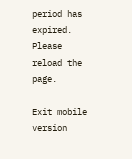period has expired. Please reload the page.

Exit mobile version